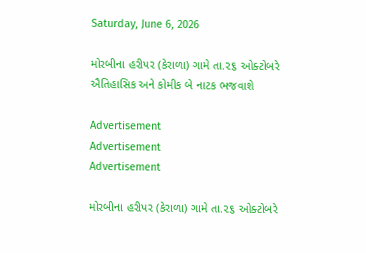Saturday, June 6, 2026

મોરબીના હરીપર (કેરાળા) ગામે તા.૨૬ ઓક્ટોબરે ઐતિહાસિક અને કોમીક બે નાટક ભજવાશે

Advertisement
Advertisement
Advertisement

મોરબીના હરીપર (કેરાળા) ગામે તા.૨૬ ઓક્ટોબરે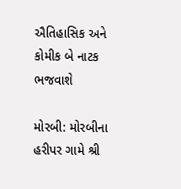ઐતિહાસિક અને કોમીક બે નાટક ભજવાશે

મોરબી: મોરબીના હરીપર ગામે શ્રી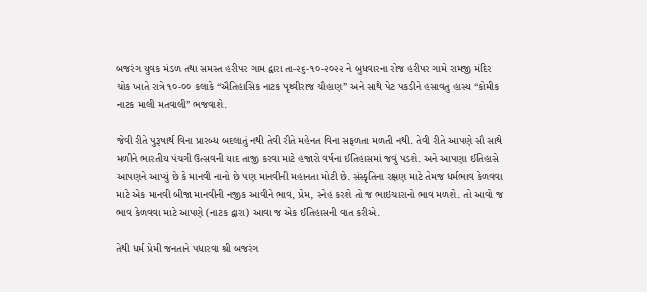બજરંગ યુવક મંડળ તથા સમસ્ત હરીપર ગામ દ્વારા તા-૨૬-૧૦-૨૦૨૨ ને બુધવારના રોજ હરીપર ગામે રામજી મંદિર ચોક ખાતે રાત્રે ૧૦-૦૦ કલાકે “ઐતિહાસિક નાટક પૃથ્વીરાજ ચૌહાણ” અને સાથે પેટ પકડીને હસાવતુ હાસ્ય “કોમીક નાટક માલી મતવાલી” ભજવાશે.

જેવી રીતે પુરૂષાર્થ વિના પ્રારબ્ધ બદલાતું નથી તેવી રીતે મહેનત વિના સફળતા મળતી નથી. તેવી રીતે આપણે સૌ સાથે મળીને ભારતીય પંચગી ઉત્સવની યાદ તાજી કરવા માટે હજારો વર્ષના ઈતિહાસમાં જવું પડશે. અને આપણા ઈતિહાસે આપણને આપ્યું છે કે માનવી નાનો છે પણ માનવીની મહાનતા મોટી છે. સંસ્કૃતિના રક્ષણ માટે તેમજ ધર્મભાવ કેળવવા માટે એક માનવી બીજા માનવીની નજીક આવીને ભાવ, પ્રેમ, સ્નેહ કરશે તો જ ભાઇચારાનો ભાવ મળશે. તો આવો જ ભાવ કેળવવા માટે આપણે (નાટક દ્વારા) આવા જ એક ઈતિહાસની વાત કરીએ.

તેથી ધર્મ પ્રેમી જનતાને પધારવા શ્રી બજરંગ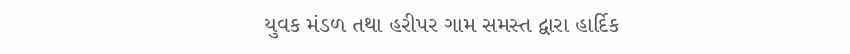યુવક મંડળ તથા હરીપર ગામ સમસ્ત દ્વારા હાર્દિક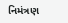નિમંત્રણ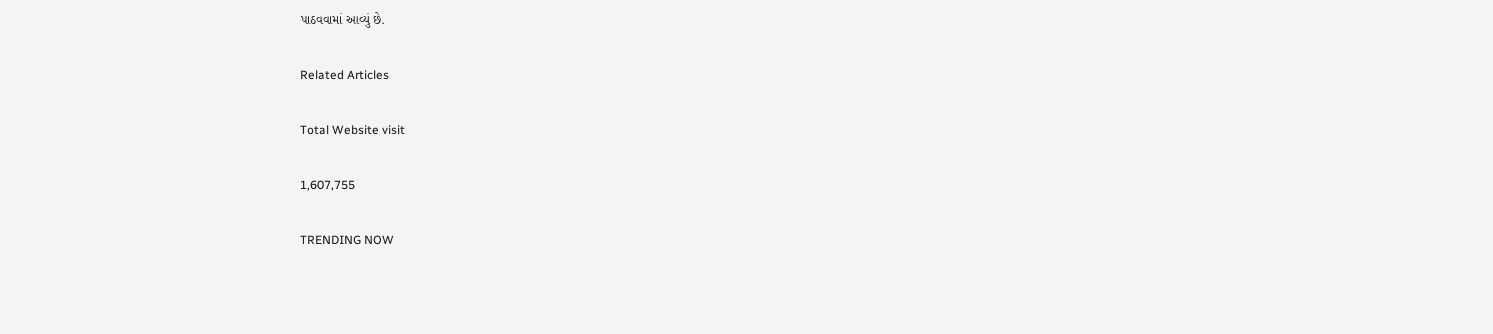પાઠવવામાં આવ્યું છે.

Related Articles

Total Website visit

1,607,755

TRENDING NOW